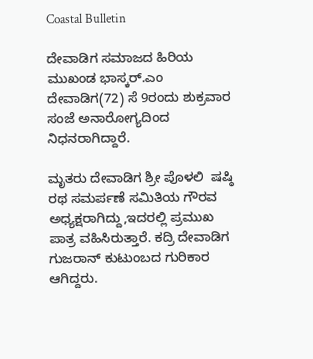Coastal Bulletin

ದೇವಾಡಿಗ ಸಮಾಜದ ಹಿರಿಯ ಮುಖಂಡ ಭಾಸ್ಕರ್.ಎಂ ದೇವಾಡಿಗ(72) ಸೆ 9ರಂದು ಶುಕ್ರವಾರ ಸಂಜೆ ಅನಾರೋಗ್ಯದಿಂದ ನಿಧನರಾಗಿದ್ದಾರೆ.

ಮೃತರು ದೇವಾಡಿಗ ಶ್ರೀ ಪೊಳಲಿ  ಷಷ್ಠಿ ರಥ ಸಮರ್ಪಣೆ ಸಮಿತಿಯ ಗೌರವ ಅಧ್ಯಕ್ಷರಾಗಿದ್ದು,ಇದರಲ್ಲಿ ಪ್ರಮುಖ ಪಾತ್ರ ವಹಿಸಿರುತ್ತಾರೆ. ಕದ್ರಿ ದೇವಾಡಿಗ ಗುಜರಾನ್ ಕುಟುಂಬದ ಗುರಿಕಾರ ಆಗಿದ್ದರು.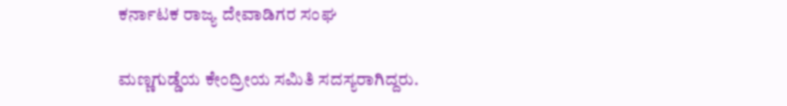ಕರ್ನಾಟಕ ರಾಜ್ಯ ದೇವಾಡಿಗರ ಸಂಘ

ಮಣ್ಣಗುಡ್ಡೆಯ ಕೇಂದ್ರೀಯ ಸಮಿತಿ ಸದಸ್ಯರಾಗಿದ್ದರು.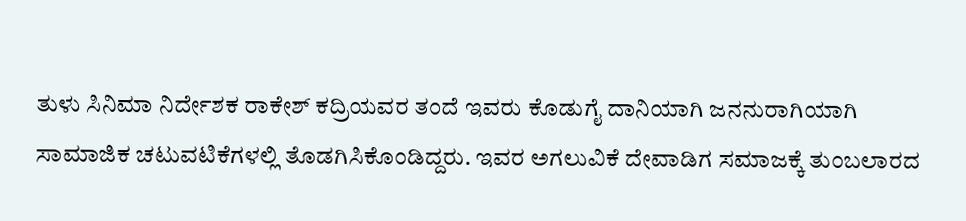ತುಳು ಸಿನಿಮಾ ನಿರ್ದೇಶಕ ರಾಕೇಶ್ ಕದ್ರಿಯವರ ತಂದೆ ಇವರು ಕೊಡುಗೈ ದಾನಿಯಾಗಿ ಜನನುರಾಗಿಯಾಗಿ ಸಾಮಾಜಿಕ ಚಟುವಟಿಕೆಗಳಲ್ಲಿ ತೊಡಗಿಸಿಕೊಂಡಿದ್ದರು. ಇವರ ಅಗಲುವಿಕೆ ದೇವಾಡಿಗ ಸಮಾಜಕ್ಕೆ ತುಂಬಲಾರದ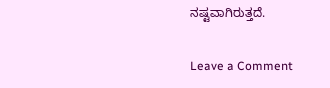ನಷ್ಟವಾಗಿರುತ್ತದೆ.

Leave a Comment